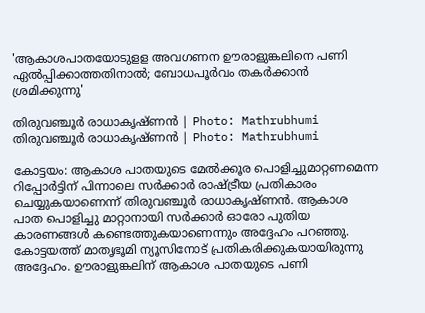'ആകാശപാതയോടുളള അവഗണന ഊരാളുങ്കലിനെ പണി ഏൽപ്പിക്കാത്തതിനാൽ; ബോധപൂര്‍വം തകര്‍ക്കാൻ ശ്രമിക്കുന്നു'

തിരുവഞ്ചൂര്‍ രാധാകൃഷ്ണന്‍ | Photo: Mathrubhumi
തിരുവഞ്ചൂര്‍ രാധാകൃഷ്ണന്‍ | Photo: Mathrubhumi

കോട്ടയം: ആകാശ പാതയുടെ മേൽക്കൂര പൊളിച്ചുമാറ്റണമെന്ന റിപ്പോര്‍ട്ടിന് പിന്നാലെ സര്‍ക്കാര്‍ രാഷ്ട്രീയ പ്രതികാരം ചെയ്യുകയാണെന്ന് തിരുവഞ്ചൂര്‍ രാധാകൃഷ്ണന്‍. ആകാശ പാത പൊളിച്ചു മാറ്റാനായി സര്‍ക്കാര്‍ ഓരോ പുതിയ കാരണങ്ങള്‍ കണ്ടെത്തുകയാണെന്നും അദ്ദേഹം പറഞ്ഞു. കോട്ടയത്ത് മാതൃഭൂമി ന്യൂസിനോട് പ്രതികരിക്കുകയായിരുന്നു അദ്ദേഹം. ഊരാളുങ്കലിന് ആകാശ പാതയുടെ പണി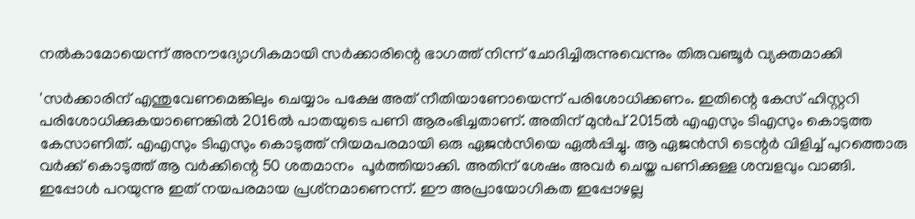നല്‍കാമോയെന്ന് അനൗദ്യോഗികമായി സര്‍ക്കാരിന്റെ ഭാഗത്ത് നിന്ന് ചോദിച്ചിരുന്നുവെന്നും തിരുവഞ്ചൂര്‍ വ്യക്തമാക്കി

'സര്‍ക്കാരിന് എന്തുവേണമെങ്കിലും ചെയ്യാം പക്ഷേ അത് നീതിയാണോയെന്ന് പരിശോധിക്കണം. ഇതിന്റെ കേസ് ഹിസ്റ്ററി പരിശോധിക്കുകയാണെങ്കില്‍ 2016ല്‍ പാതയുടെ പണി ആരംഭിച്ചതാണ്. അതിന് മുന്‍പ് 2015ല്‍ എഎസും ടിഎസും കൊടുത്ത കേസാണിത്. എഎസും ടിഎസും കൊടുത്ത് നിയമപരമായി ഒരു ഏജന്‍സിയെ ഏല്‍പ്പിച്ചു. ആ ഏജന്‍സി ടെന്റര്‍ വിളിച്ച് പുറത്തൊരു വര്‍ക്ക് കൊടുത്ത് ആ വര്‍ക്കിന്റെ 50 ശതമാനം  പൂര്‍ത്തിയാക്കി. അതിന് ശേഷം അവര്‍ ചെയ്ത പണിക്കുള്ള ശമ്പളവും വാങ്ങി. ഇപ്പോള്‍ പറയുന്നു ഇത് നയപരമായ പ്രശ്‌നമാണെന്ന്. ഈ അപ്രായോഗികത ഇപ്പോഴല്ല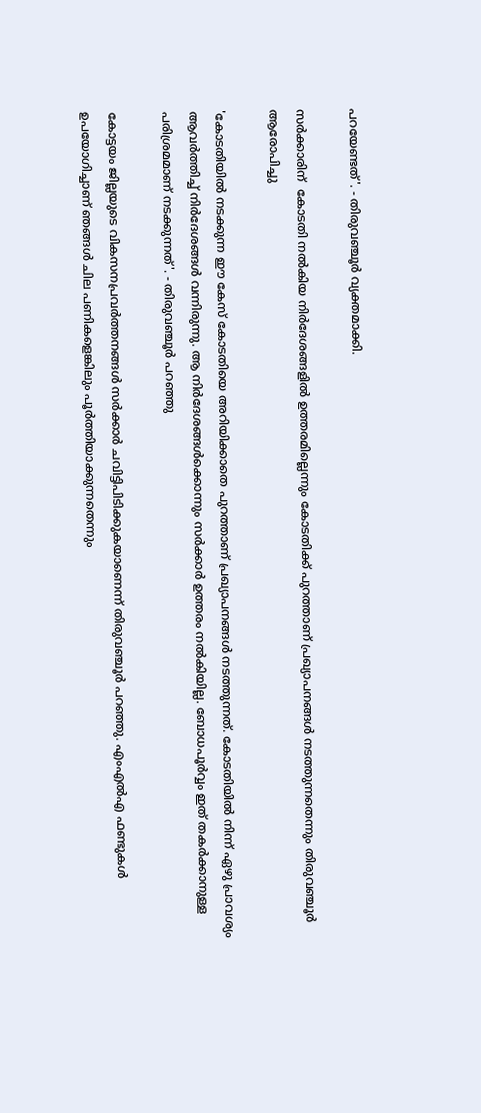പറയേണ്ടത്'. - തിരുവഞ്ചൂര്‍ വ്യക്തമാക്കി.

സര്‍ക്കാരിന്  കോടതി നല്‍കിയ നിര്‍ദേശങ്ങളില്‍ ഉത്തരമില്ലെന്നും കോടതിക്ക് പുറത്താണ് പ്രഖ്യാപനങ്ങള്‍ നടത്തുന്നതെന്നും തിരുവഞ്ചൂര്‍ ആരോപിച്ചു

'കോടതിയില്‍ നടക്കുന്ന ഈ കേസ് കോടതിയെ അറിയിക്കാതെ പുറത്താണ് പ്രഖ്യാപനങ്ങള്‍ നടത്തുന്നത്. കോടതിയില്‍ നിന്ന് ഏഴു പ്രാവശ്യം ആവര്‍ത്തിച്ച് നിര്‍ദേശങ്ങള്‍ വന്നിരുന്നു. ആ നിര്‍ദേശങ്ങള്‍ക്കൊന്നും സര്‍ക്കാര്‍ ഉത്തരം നല്‍കിയില്ല. ബോധപൂര്‍വ്വം ഇത് തകര്‍ക്കാനുള്ള പരിശ്രമമാണ് നടക്കുന്നത്'. - തിരുവഞ്ചൂര്‍ പറഞ്ഞു

കോട്ടയം ജില്ലയുടെ വികസനപ്രവര്‍ത്തനങ്ങള്‍ സര്‍ക്കാര്‍ ചവിട്ടിപിടിക്കുകയാണെന്ന് തിരുവഞ്ചൂര്‍ പറഞ്ഞു. എംഎല്‍എ ഫണ്ടുകള്‍ ഉപയോഗിച്ചാണ് ഞങ്ങള്‍ ചില പണികളെങ്കിലും പൂര്‍ത്തിയാക്കുന്നതെന്നും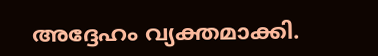അദ്ദേഹം വ്യക്തമാക്കി.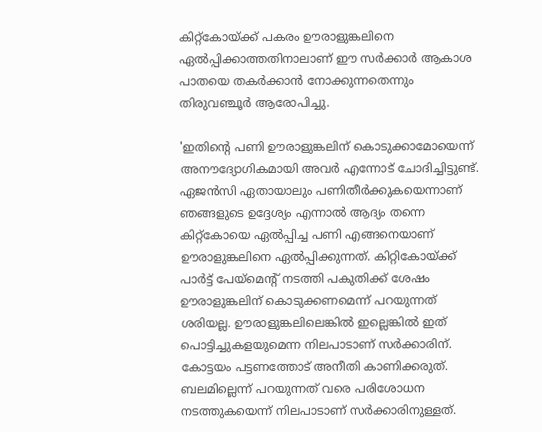കിറ്റ്‌കോയ്ക്ക് പകരം ഊരാളുങ്കലിനെ ഏല്‍പ്പിക്കാത്തതിനാലാണ് ഈ സര്‍ക്കാര്‍ ആകാശ പാതയെ തകര്‍ക്കാന്‍ നോക്കുന്നതെന്നും തിരുവഞ്ചൂര്‍ ആരോപിച്ചു.

'ഇതിന്റെ പണി ഊരാളുങ്കലിന് കൊടുക്കാമോയെന്ന് അനൗദ്യോഗികമായി അവര്‍ എന്നോട് ചോദിച്ചിട്ടുണ്ട്. ഏജന്‍സി ഏതായാലും പണിതീര്‍ക്കുകയെന്നാണ് ഞങ്ങളുടെ ഉദ്ദേശ്യം എന്നാല്‍ ആദ്യം തന്നെ കിറ്റ്‌കോയെ ഏല്‍പ്പിച്ച പണി എങ്ങനെയാണ്  ഊരാളുങ്കലിനെ ഏല്‍പ്പിക്കുന്നത്. കിറ്റികോയ്ക്ക് പാര്‍ട്ട് പേയ്‌മെന്റ് നടത്തി പകുതിക്ക് ശേഷം ഊരാളുങ്കലിന് കൊടുക്കണമെന്ന് പറയുന്നത് ശരിയല്ല. ഊരാളുങ്കലിലെങ്കില്‍ ഇല്ലെങ്കില്‍ ഇത് പൊട്ടിച്ചുകളയുമെന്ന നിലപാടാണ് സര്‍ക്കാരിന്. കോട്ടയം പട്ടണത്തോട് അനീതി കാണിക്കരുത്. ബലമില്ലെന്ന് പറയുന്നത് വരെ പരിശോധന നടത്തുകയെന്ന് നിലപാടാണ് സര്‍ക്കാരിനുള്ളത്.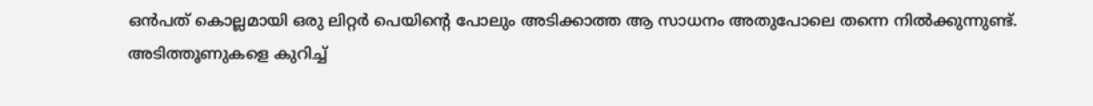ഒന്‍പത്‌ കൊല്ലമായി ഒരു ലിറ്റര്‍ പെയിന്റെ പോലും അടിക്കാത്ത ആ സാധനം അതുപോലെ തന്നെ നില്‍ക്കുന്നുണ്ട്. അടിത്തൂണുകളെ കുറിച്ച്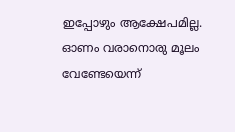ഇപ്പോഴും ആക്ഷേപമില്ല. ഓണം വരാനൊരു മൂലം വേണ്ടേയെന്ന്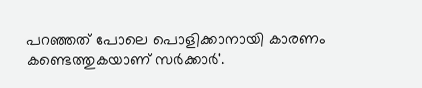പറഞ്ഞത് പോലെ പൊളിക്കാനായി കാരണം കണ്ടെത്തുകയാണ് സര്‍ക്കാര്‍'.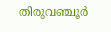തിരുവഞ്ചൂര്‍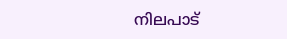നിലപാട്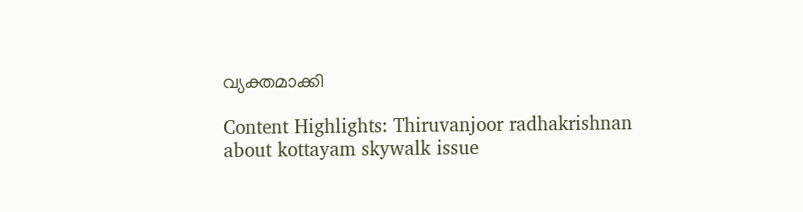വ്യക്തമാക്കി

Content Highlights: Thiruvanjoor radhakrishnan about kottayam skywalk issue